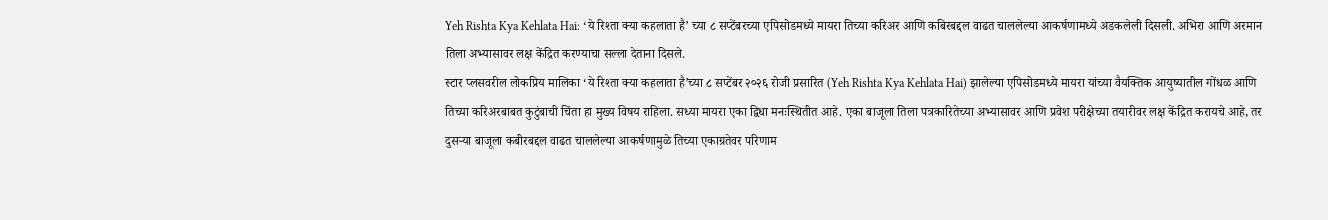Yeh Rishta Kya Kehlata Hai: ‘ये रिश्ता क्या कहलाता है’ च्या ८ सप्टेंबरच्या एपिसोडमध्ये मायरा तिच्या करिअर आणि कबिरबद्दल वाढत चाललेल्या आकर्षणामध्ये अडकलेली दिसली. अभिरा आणि अरमान तिला अभ्यासावर लक्ष केंद्रित करण्याचा सल्ला देताना दिसले.
स्टार प्लसवरील लोकप्रिय मालिका ‘ये रिश्ता क्या कहलाता है’च्या ८ सप्टेंबर २०२६ रोजी प्रसारित (Yeh Rishta Kya Kehlata Hai) झालेल्या एपिसोडमध्ये मायरा यांच्या वैयक्तिक आयुष्यातील गोंधळ आणि तिच्या करिअरबाबत कुटुंबाची चिंता हा मुख्य विषय राहिला. सध्या मायरा एका द्विधा मनःस्थितीत आहे. एका बाजूला तिला पत्रकारितेच्या अभ्यासावर आणि प्रवेश परीक्षेच्या तयारीवर लक्ष केंद्रित करायचे आहे, तर दुसऱ्या बाजूला कबीरबद्दल वाढत चाललेल्या आकर्षणामुळे तिच्या एकाग्रतेवर परिणाम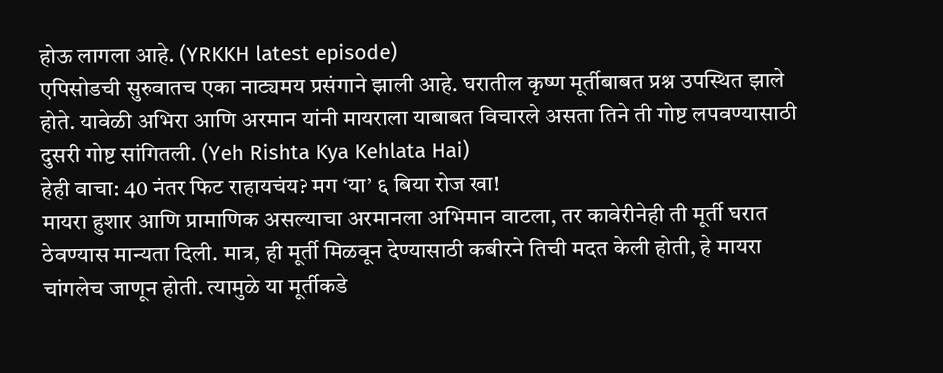होऊ लागला आहे. (YRKKH latest episode)
एपिसोडची सुरुवातच एका नाट्यमय प्रसंगाने झाली आहे. घरातील कृष्ण मूर्तीबाबत प्रश्न उपस्थित झाले होते. यावेळी अभिरा आणि अरमान यांनी मायराला याबाबत विचारले असता तिने ती गोष्ट लपवण्यासाठी दुसरी गोष्ट सांगितली. (Yeh Rishta Kya Kehlata Hai)
हेही वाचा: 40 नंतर फिट राहायचंय? मग ‘या’ ६ बिया रोज खा!
मायरा हुशार आणि प्रामाणिक असल्याचा अरमानला अभिमान वाटला, तर कावेरीनेही ती मूर्ती घरात ठेवण्यास मान्यता दिली. मात्र, ही मूर्ती मिळवून देण्यासाठी कबीरने तिची मदत केली होती, हे मायरा चांगलेच जाणून होती. त्यामुळे या मूर्तीकडे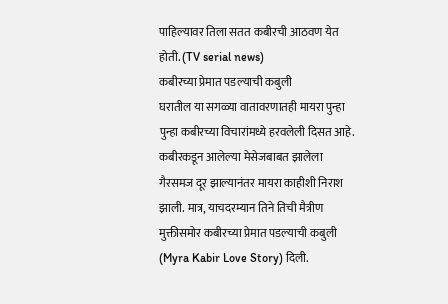पाहिल्यावर तिला सतत कबीरची आठवण येत होती. (TV serial news)
कबीरच्या प्रेमात पडल्याची कबुली
घरातील या सगळ्या वातावरणातही मायरा पुन्हा पुन्हा कबीरच्या विचारांमध्ये हरवलेली दिसत आहे. कबीरकडून आलेल्या मेसेजबाबत झालेला गैरसमज दूर झाल्यानंतर मायरा काहीशी निराश झाली. मात्र, याचदरम्यान तिने तिची मैत्रीण मुक्तीसमोर कबीरच्या प्रेमात पडल्याची कबुली (Myra Kabir Love Story) दिली.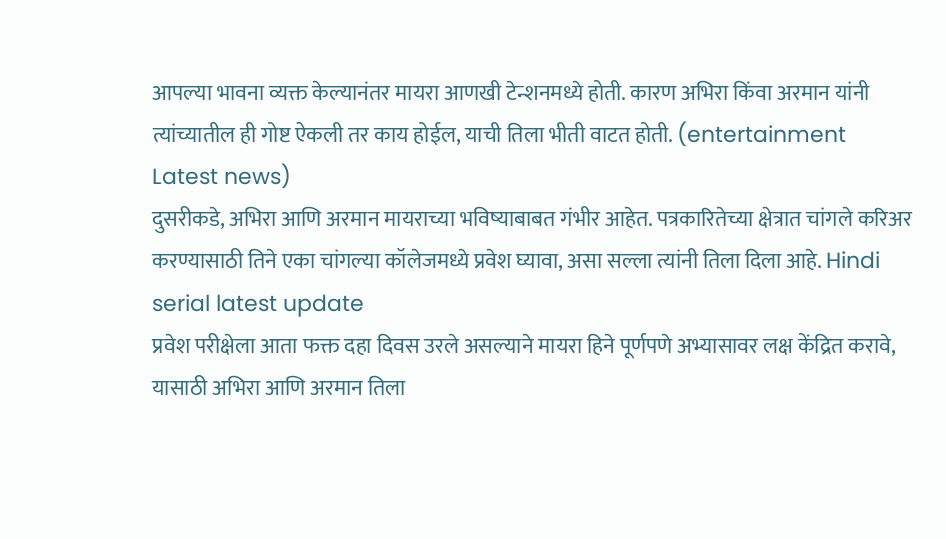आपल्या भावना व्यक्त केल्यानंतर मायरा आणखी टेन्शनमध्ये होती. कारण अभिरा किंवा अरमान यांनी त्यांच्यातील ही गोष्ट ऐकली तर काय होईल, याची तिला भीती वाटत होती. (entertainment Latest news)
दुसरीकडे, अभिरा आणि अरमान मायराच्या भविष्याबाबत गंभीर आहेत. पत्रकारितेच्या क्षेत्रात चांगले करिअर करण्यासाठी तिने एका चांगल्या कॉलेजमध्ये प्रवेश घ्यावा, असा सल्ला त्यांनी तिला दिला आहे. Hindi serial latest update
प्रवेश परीक्षेला आता फक्त दहा दिवस उरले असल्याने मायरा हिने पूर्णपणे अभ्यासावर लक्ष केंद्रित करावे, यासाठी अभिरा आणि अरमान तिला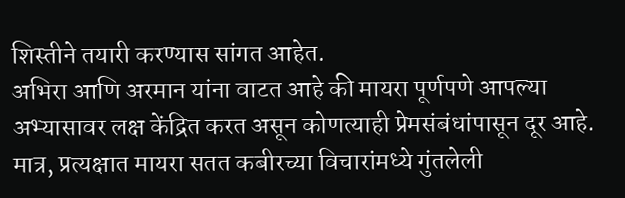शिस्तीने तयारी करण्यास सांगत आहेत.
अभिरा आणि अरमान यांना वाटत आहे की मायरा पूर्णपणे आपल्या अभ्यासावर लक्ष केंद्रित करत असून कोणत्याही प्रेमसंबंधांपासून दूर आहे. मात्र, प्रत्यक्षात मायरा सतत कबीरच्या विचारांमध्ये गुंतलेली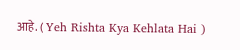आहे. ( Yeh Rishta Kya Kehlata Hai )